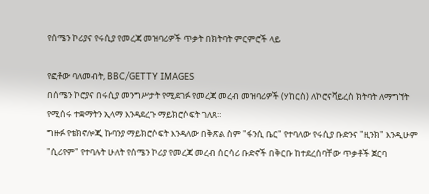የሰሜን ኮሪያና የሩሲያ የመረጃ መዝባሪዎች ጥቃት በክትባት ምርምሮች ላይ

የፎቶው ባለመብት, BBC/GETTY IMAGES
በሰሜን ኮሮያና በሩሲያ መንግሥታት የሚደገፉ የመረጃ መረብ መዝባሪዎች (ሃከርስ) ለኮሮናቫይረስ ክትባት ለማግኘት የሚሰሩ ተቋማትን ኢላማ እንዳደረጉ ማይክሮሶፍት ገለጸ።
ግዙፉ የቴክኖሎጂ ኩባንያ ማይክሮሶፍት እንዳለው በቅጽል ስም "ፋንሲ ቤር" የተባለው የሩሲያ ቡድንና "ዚንክ" እንዲሁም "ሲሪየም" የተባሉት ሁለት የሰሜን ኮሪያ የመረጃ መረብ ሰርሳሪ ቡድኖች በቅርቡ ከተደረሰባቸው ጥቃቶች ጀርባ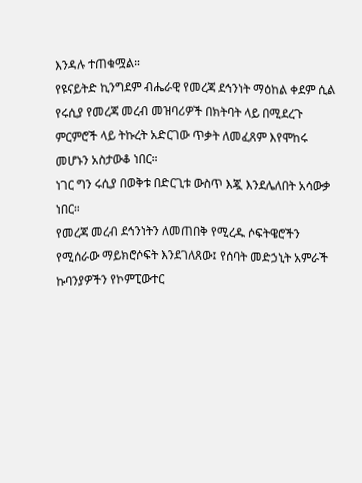እንዳሉ ተጠቁሟል።
የዩናይትድ ኪንግደም ብሔራዊ የመረጃ ደኅንነት ማዕከል ቀደም ሲል የሩሲያ የመረጃ መረብ መዝባሪዎች በክትባት ላይ በሚደረጉ ምርምሮች ላይ ትኩረት አድርገው ጥቃት ለመፈጸም እየሞከሩ መሆኑን አስታውቆ ነበር።
ነገር ግን ሩሲያ በወቅቱ በድርጊቱ ውስጥ እጇ እንደሌለበት አሳውቃ ነበር።
የመረጃ መረብ ደኅንነትን ለመጠበቅ የሚረዱ ሶፍትዌሮችን የሚሰራው ማይክሮሶፍት እንደገለጸው፤ የሰባት መድኃኒት አምራች ኩባንያዎችን የኮምፒውተር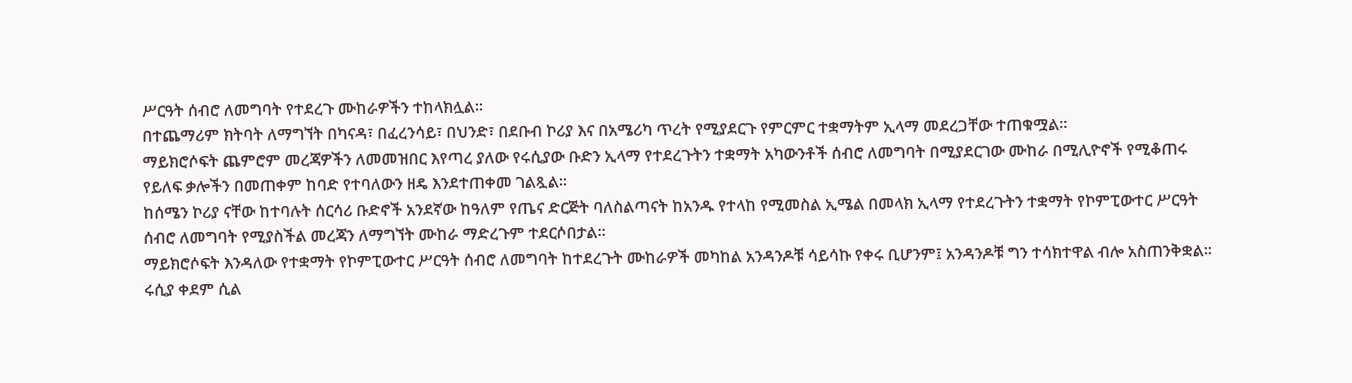ሥርዓት ሰብሮ ለመግባት የተደረጉ ሙከራዎችን ተከላክሏል።
በተጨማሪም ክትባት ለማግኘት በካናዳ፣ በፈረንሳይ፣ በህንድ፣ በደቡብ ኮሪያ እና በአሜሪካ ጥረት የሚያደርጉ የምርምር ተቋማትም ኢላማ መደረጋቸው ተጠቁሟል።
ማይክሮሶፍት ጨምሮም መረጃዎችን ለመመዝበር እየጣረ ያለው የሩሲያው ቡድን ኢላማ የተደረጉትን ተቋማት አካውንቶች ሰብሮ ለመግባት በሚያደርገው ሙከራ በሚሊዮኖች የሚቆጠሩ የይለፍ ቃሎችን በመጠቀም ከባድ የተባለውን ዘዴ እንደተጠቀመ ገልጿል።
ከሰሜን ኮሪያ ናቸው ከተባሉት ሰርሳሪ ቡድኖች አንደኛው ከዓለም የጤና ድርጅት ባለስልጣናት ከአንዱ የተላከ የሚመስል ኢሜል በመላክ ኢላማ የተደረጉትን ተቋማት የኮምፒውተር ሥርዓት ሰብሮ ለመግባት የሚያስችል መረጃን ለማግኘት ሙከራ ማድረጉም ተደርሶበታል።
ማይክሮሶፍት እንዳለው የተቋማት የኮምፒውተር ሥርዓት ሰብሮ ለመግባት ከተደረጉት ሙከራዎች መካከል አንዳንዶቹ ሳይሳኩ የቀሩ ቢሆንም፤ አንዳንዶቹ ግን ተሳክተዋል ብሎ አስጠንቅቋል።
ሩሲያ ቀደም ሲል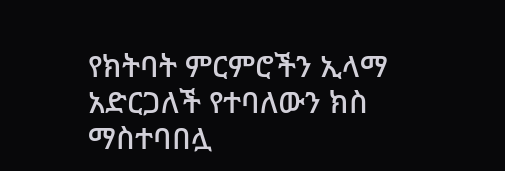የክትባት ምርምሮችን ኢላማ አድርጋለች የተባለውን ክስ ማስተባበሏ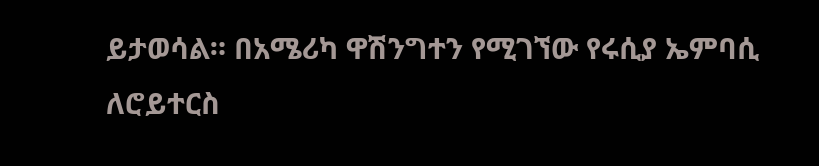ይታወሳል። በአሜሪካ ዋሽንግተን የሚገኘው የሩሲያ ኤምባሲ ለሮይተርስ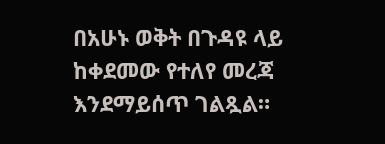በአሁኑ ወቅት በጉዳዩ ላይ ከቀደመው የተለየ መረጃ እንደማይሰጥ ገልጿል።